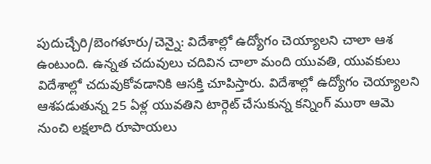పుదుచ్చేరి/బెంగళూరు/చెన్నై: విదేశాల్లో ఉద్యోగం చెయ్యాలని చాలా ఆశ ఉంటుంది. ఉన్నత చదువులు చదివిన చాలా మంది యువతి, యువకులు విదేశాల్లో చదువుకోవడానికి ఆసక్తి చూపిస్తారు. విదేశాల్లో ఉద్యోగం చెయ్యాలని ఆశపడుతున్న 25 ఏళ్ల యువతిని టార్గెట్ చేసుకున్న కన్నింగ్ ముఠా ఆమె నుంచి లక్షలాది రూపాయలు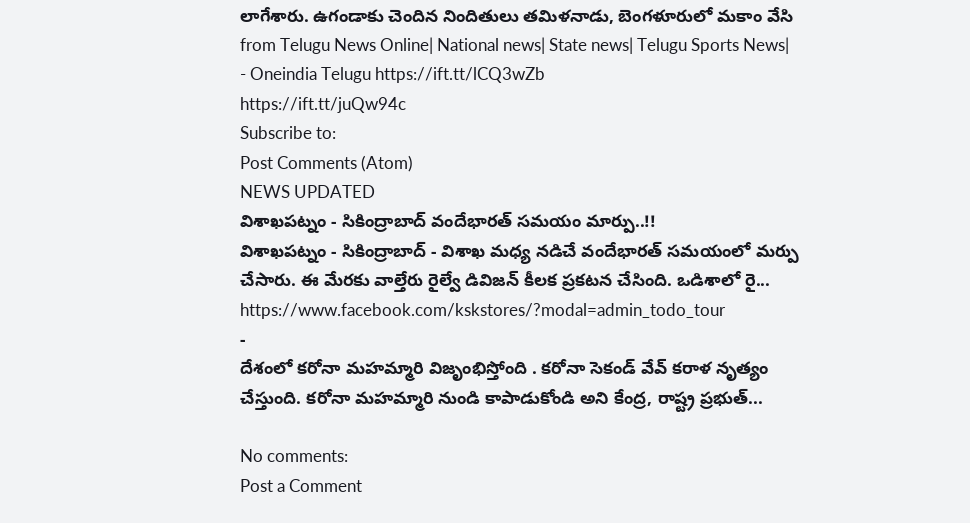లాగేశారు. ఉగండాకు చెందిన నిందితులు తమిళనాడు, బెంగళూరులో మకాం వేసి
from Telugu News Online| National news| State news| Telugu Sports News| - Oneindia Telugu https://ift.tt/lCQ3wZb
https://ift.tt/juQw94c
Subscribe to:
Post Comments (Atom)
NEWS UPDATED
విశాఖపట్నం - సికింద్రాబాద్ వందేభారత్ సమయం మార్పు..!!
విశాఖపట్నం - సికింద్రాబాద్ - విశాఖ మధ్య నడిచే వందేభారత్ సమయంలో మర్పు చేసారు. ఈ మేరకు వాల్తేరు రైల్వే డివిజన్ కీలక ప్రకటన చేసింది. ఒడిశాలో రై...
https://www.facebook.com/kskstores/?modal=admin_todo_tour
-
దేశంలో కరోనా మహమ్మారి విజృంభిస్తోంది . కరోనా సెకండ్ వేవ్ కరాళ నృత్యం చేస్తుంది. కరోనా మహమ్మారి నుండి కాపాడుకోండి అని కేంద్ర, రాష్ట్ర ప్రభుత్...

No comments:
Post a Comment